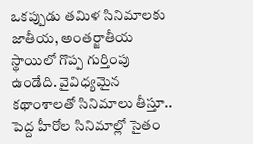ఒకప్పుడు తమిళ సినిమాలకు జాతీయ, అంతర్జాతీయ స్థాయిలో గొప్ప గుర్తింపు ఉండేది. వైవిధ్యమైన కథాంశాలతో సినిమాలు తీస్తూ.. పెద్ద హీరోల సినిమాల్లో సైతం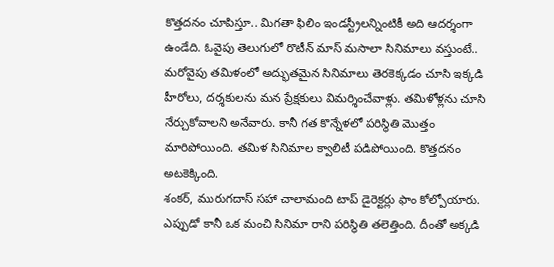కొత్తదనం చూపిస్తూ.. మిగతా ఫిలిం ఇండస్ట్రీలన్నింటికీ అది ఆదర్శంగా ఉండేది. ఓవైపు తెలుగులో రొటీన్ మాస్ మసాలా సినిమాలు వస్తుంటే.. మరోవైపు తమిళంలో అద్భుతమైన సినిమాలు తెరకెక్కడం చూసి ఇక్కడి హీరోలు, దర్శకులను మన ప్రేక్షకులు విమర్శించేవాళ్లు. తమిళోళ్లను చూసి నేర్చుకోవాలని అనేవారు. కానీ గత కొన్నేళలో పరిస్థితి మొత్తం మారిపోయింది. తమిళ సినిమాల క్వాలిటీ పడిపోయింది. కొత్తదనం అటకెక్కింది.
శంకర్, మురుగదాస్ సహా చాలామంది టాప్ డైరెక్టర్లు ఫాం కోల్పోయారు. ఎప్పుడో కానీ ఒక మంచి సినిమా రాని పరిస్థితి తలెత్తింది. దీంతో అక్కడి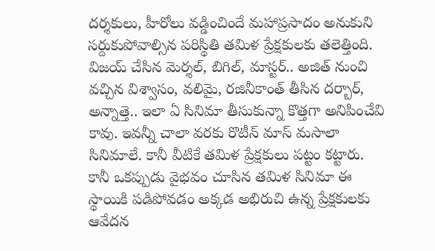దర్శకులు, హీరోలు వడ్డించిందే మహాప్రసాదం అనుకుని సర్దుకుపోవాల్సిన పరిస్థితి తమిళ ప్రేక్షకులకు తలెత్తింది.
విజయ్ చేసిన మెర్శల్, బిగిల్, మాస్టర్.. అజిత్ నుంచి వచ్చిన విశ్వాసం, వలిమై, రజినీకాంత్ తీసిన దర్బార్, అన్నాత్తె.. ఇలా ఏ సినిమా తీసుకున్నా కొత్తగా అనిపించేవి కావు. ఇవన్నీ చాలా వరకు రొటీన్ మాస్ మసాలా సినిమాలే. కానీ వీటికే తమిళ ప్రేక్షకులు పట్టం కట్టారు. కానీ ఒకప్పుడు వైభవం చూసిన తమిళ సినిమా ఈ స్థాయికి పడిపోవడం అక్కడ అభిరుచి ఉన్న ప్రేక్షకులకు ఆవేదన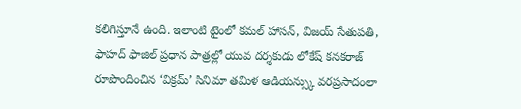కలిగిస్తూనే ఉంది. ఇలాంటి టైంలో కమల్ హాసన్, విజయ్ సేతుపతి, ఫాహద్ ఫాజిల్ ప్రధాన పాత్రల్లో యువ దర్శకుడు లోకేష్ కనకరాజ్ రూపొందించిన ‘విక్రమ్’ సినిమా తమిళ ఆడియన్స్కు వరప్రసాదంలా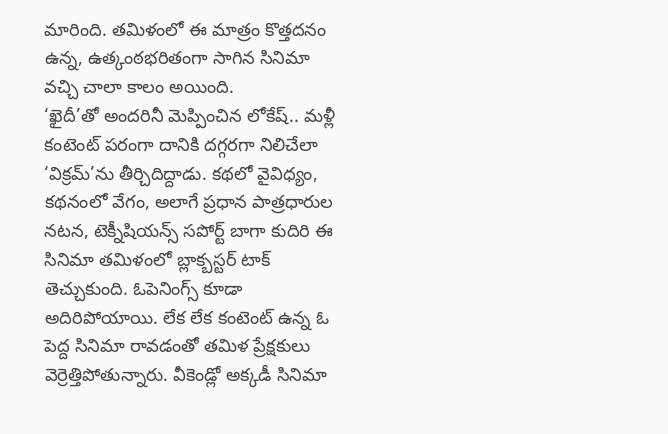మారింది. తమిళంలో ఈ మాత్రం కొత్తదనం ఉన్న, ఉత్కంఠభరితంగా సాగిన సినిమా వచ్చి చాలా కాలం అయింది.
‘ఖైదీ’తో అందరినీ మెప్పించిన లోకేష్.. మళ్లీ కంటెంట్ పరంగా దానికి దగ్గరగా నిలిచేలా ‘విక్రమ్’ను తీర్చిదిద్దాడు. కథలో వైవిధ్యం, కథనంలో వేగం, అలాగే ప్రధాన పాత్రధారుల నటన, టెక్నీషియన్స్ సపోర్ట్ బాగా కుదిరి ఈ సినిమా తమిళంలో బ్లాక్బస్టర్ టాక్ తెచ్చుకుంది. ఓపెనింగ్స్ కూడా అదిరిపోయాయి. లేక లేక కంటెంట్ ఉన్న ఓ పెద్ద సినిమా రావడంతో తమిళ ప్రేక్షకులు వెర్రెత్తిపోతున్నారు. వీకెండ్లో అక్కడీ సినిమా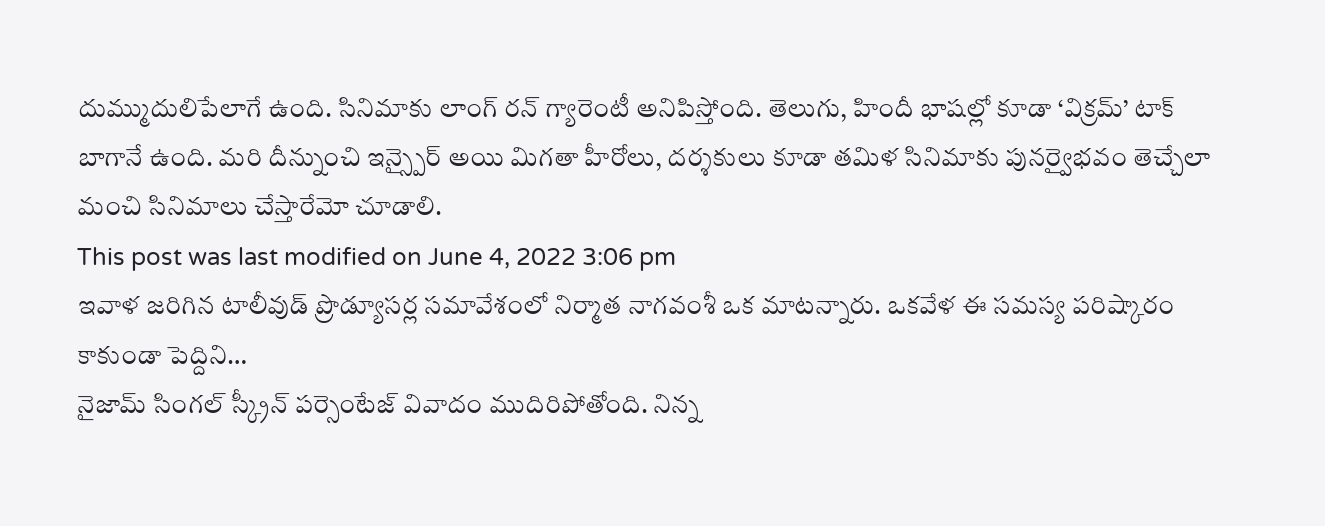దుమ్ముదులిపేలాగే ఉంది. సినిమాకు లాంగ్ రన్ గ్యారెంటీ అనిపిస్తోంది. తెలుగు, హిందీ భాషల్లో కూడా ‘విక్రమ్’ టాక్ బాగానే ఉంది. మరి దీన్నుంచి ఇన్స్పైర్ అయి మిగతా హీరోలు, దర్శకులు కూడా తమిళ సినిమాకు పునర్వైభవం తెచ్చేలా మంచి సినిమాలు చేస్తారేమో చూడాలి.
This post was last modified on June 4, 2022 3:06 pm
ఇవాళ జరిగిన టాలీవుడ్ ప్రొడ్యూసర్ల సమావేశంలో నిర్మాత నాగవంశీ ఒక మాటన్నారు. ఒకవేళ ఈ సమస్య పరిష్కారం కాకుండా పెద్దిని…
నైజామ్ సింగల్ స్క్రీన్ పర్సెంటేజ్ వివాదం ముదిరిపోతోంది. నిన్న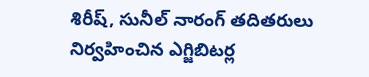శిరీష్, సునీల్ నారంగ్ తదితరులు నిర్వహించిన ఎగ్జిబిటర్ల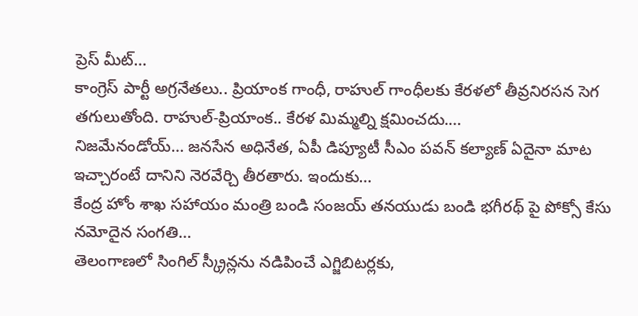ప్రెస్ మీట్…
కాంగ్రెస్ పార్టీ అగ్రనేతలు.. ప్రియాంక గాంధీ, రాహుల్ గాంధీలకు కేరళలో తీవ్రనిరసన సెగ తగులుతోంది. రాహుల్-ప్రియాంక.. కేరళ మిమ్మల్ని క్షమించదు.…
నిజమేనండోయ్… జనసేన అధినేత, ఏపీ డిప్యూటీ సీఎం పవన్ కల్యాణ్ ఏదైనా మాట ఇచ్చారంటే దానిని నెరవేర్చి తీరతారు. ఇందుకు…
కేంద్ర హోం శాఖ సహాయం మంత్రి బండి సంజయ్ తనయుడు బండి భగీరథ్ పై పోక్సో కేసు నమోదైన సంగతి…
తెలంగాణలో సింగిల్ స్క్రీన్లను నడిపించే ఎగ్జిబిటర్లకు,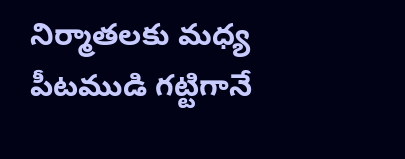నిర్మాతలకు మధ్య పీటముడి గట్టిగానే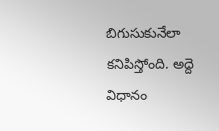బిగుసుకునేలా కనిపిస్తోంది. అద్దె విధానం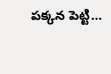పక్కన పెట్టి…